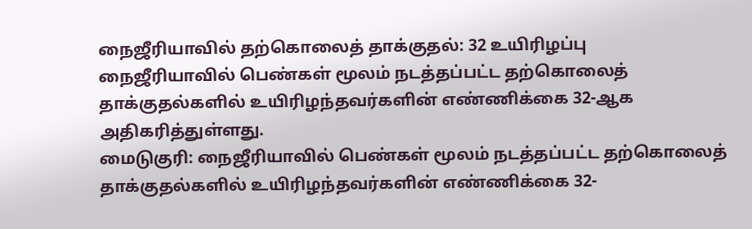நைஜீரியாவில் தற்கொலைத் தாக்குதல்: 32 உயிரிழப்பு
நைஜீரியாவில் பெண்கள் மூலம் நடத்தப்பட்ட தற்கொலைத் தாக்குதல்களில் உயிரிழந்தவர்களின் எண்ணிக்கை 32-ஆக அதிகரித்துள்ளது.
மைடுகுரி: நைஜீரியாவில் பெண்கள் மூலம் நடத்தப்பட்ட தற்கொலைத் தாக்குதல்களில் உயிரிழந்தவர்களின் எண்ணிக்கை 32-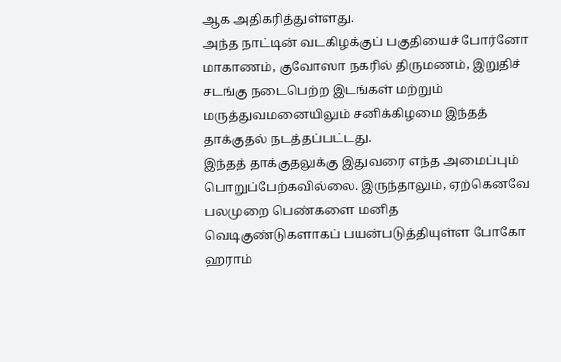ஆக அதிகரித்துள்ளது.
அந்த நாட்டின் வடகிழக்குப் பகுதியைச் போர்னோ மாகாணம், குவோஸா நகரில் திருமணம், இறுதிச் சடங்கு நடைபெற்ற இடங்கள் மற்றும் மருத்துவமனையிலும் சனிக்கிழமை இந்தத் தாக்குதல் நடத்தப்பட்டது.
இந்தத் தாக்குதலுக்கு இதுவரை எந்த அமைப்பும் பொறுப்பேற்கவில்லை. இருந்தாலும், ஏற்கெனவே பலமுறை பெண்களை மனித வெடிகுண்டுகளாகப் பயன்படுத்தியுள்ள போகோ ஹராம்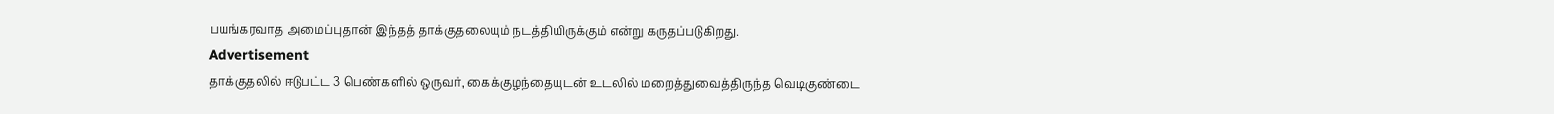பயங்கரவாத அமைப்புதான் இந்தத் தாக்குதலையும் நடத்தியிருக்கும் என்று கருதப்படுகிறது.
Advertisement
தாக்குதலில் ஈடுபட்ட 3 பெண்களில் ஒருவர், கைக்குழந்தையுடன் உடலில் மறைத்துவைத்திருந்த வெடிகுண்டை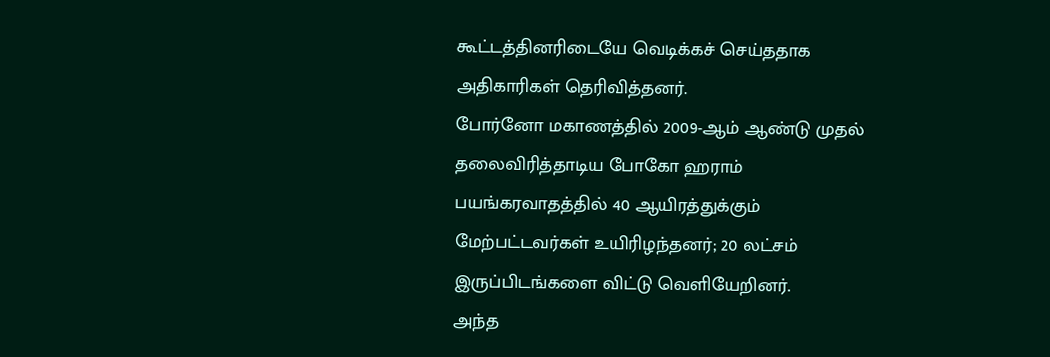கூட்டத்தினரிடையே வெடிக்கச் செய்ததாக அதிகாரிகள் தெரிவித்தனர்.
போர்னோ மகாணத்தில் 2009-ஆம் ஆண்டு முதல் தலைவிரித்தாடிய போகோ ஹராம் பயங்கரவாதத்தில் 40 ஆயிரத்துக்கும் மேற்பட்டவர்கள் உயிரிழந்தனர்; 20 லட்சம் இருப்பிடங்களை விட்டு வெளியேறினர்.
அந்த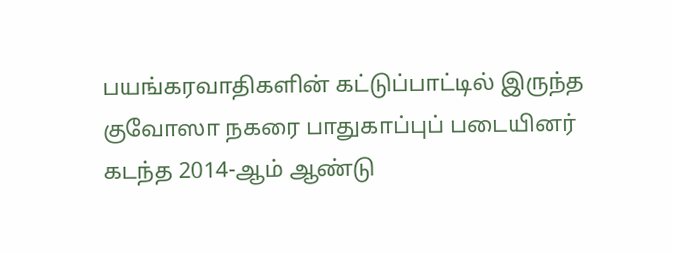பயங்கரவாதிகளின் கட்டுப்பாட்டில் இருந்த குவோஸா நகரை பாதுகாப்புப் படையினர் கடந்த 2014-ஆம் ஆண்டு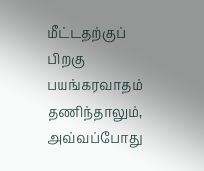மீட்டதற்குப் பிறகு பயங்கரவாதம் தணிந்தாலும், அவ்வப்போது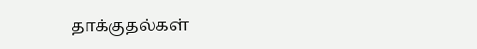தாக்குதல்கள்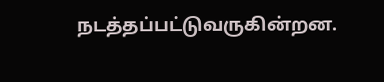நடத்தப்பட்டுவருகின்றன.